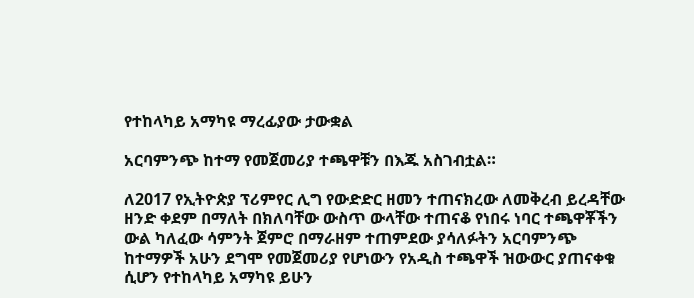የተከላካይ አማካዩ ማረፊያው ታውቋል

አርባምንጭ ከተማ የመጀመሪያ ተጫዋቹን በእጁ አስገብቷል።

ለ2017 የኢትዮጵያ ፕሪምየር ሊግ የውድድር ዘመን ተጠናክረው ለመቅረብ ይረዳቸው ዘንድ ቀደም በማለት በክለባቸው ውስጥ ውላቸው ተጠናቆ የነበሩ ነባር ተጫዋቾችን ውል ካለፈው ሳምንት ጀምሮ በማራዘም ተጠምደው ያሳለፉትን አርባምንጭ ከተማዎች አሁን ደግሞ የመጀመሪያ የሆነውን የአዲስ ተጫዋች ዝውውር ያጠናቀቁ ሲሆን የተከላካይ አማካዩ ይሁን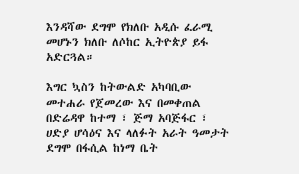እንዳሻው ደግሞ የክለቡ አዲሱ ፈራሚ መሆኑን ክለቡ ለሶከር ኢትዮጵያ ይፋ አድርጓል።

እግር ኳስን ከትውልድ አካባቢው መተሐራ የጀመረው እና በመቀጠል በድሬዳዋ ከተማ ፣ ጅማ አባጅፋር ፣ ሀድያ ሆሳዕና እና ላለፉት አራት ዓመታት ደግሞ በፋሲል ከነማ ቤት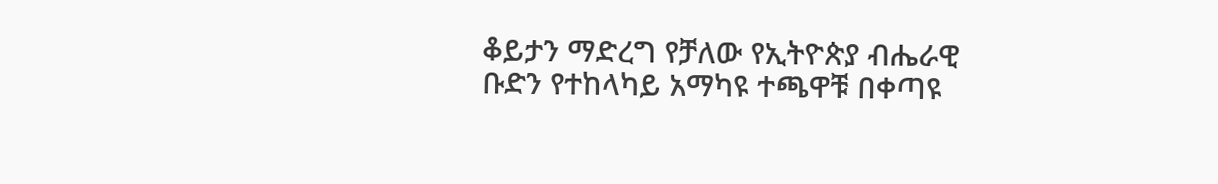ቆይታን ማድረግ የቻለው የኢትዮጵያ ብሔራዊ ቡድን የተከላካይ አማካዩ ተጫዋቹ በቀጣዩ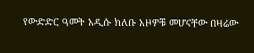የውድድር ዓመት አዲሱ ክለቡ አዞዎቹ መሆናቸው በዛሬው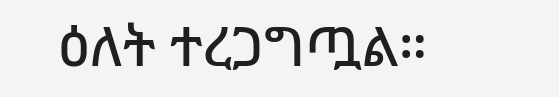ዕለት ተረጋግጧል።